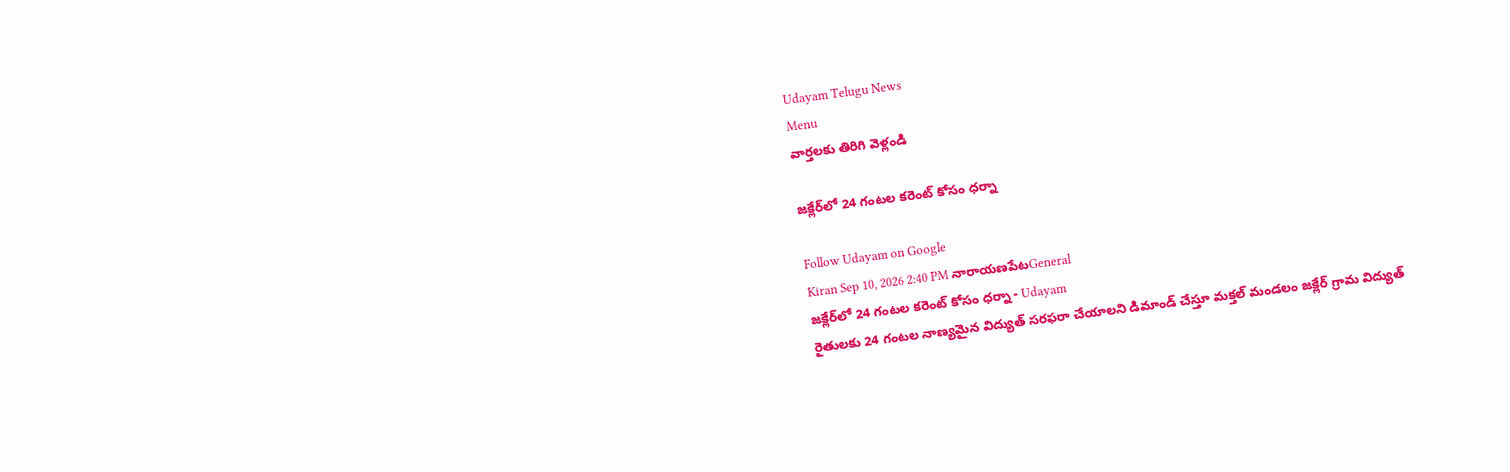Udayam Telugu News
Menu
వార్తలకు తిరిగి వెళ్లండి

జక్లేర్‌లో 24 గంటల కరెంట్‌ కోసం ధర్నా

Follow Udayam on Google
Kiran Sep 10, 2026 2:40 PM నారాయణపేటGeneral
జక్లేర్‌లో 24 గంటల కరెంట్‌ కోసం ధర్నా - Udayam
రైతులకు 24 గంటల నాణ్యమైన విద్యుత్‌ సరఫరా చేయాలని డిమాండ్‌ చేస్తూ మక్తల్‌ మండలం జక్లేర్‌ గ్రామ విద్యుత్‌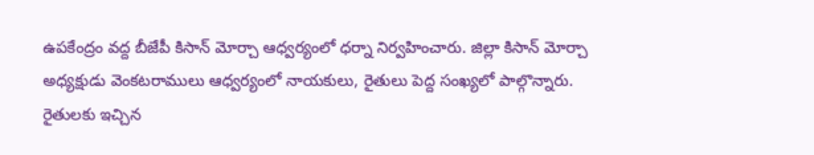ఉపకేంద్రం వద్ద బీజేపీ కిసాన్‌ మోర్చా ఆధ్వర్యంలో ధర్నా నిర్వహించారు. జిల్లా కిసాన్‌ మోర్చా అధ్యక్షుడు వెంకటరాములు ఆధ్వర్యంలో నాయకులు, రైతులు పెద్ద సంఖ్యలో పాల్గొన్నారు. రైతులకు ఇచ్చిన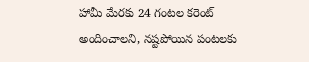హామీ మేరకు 24 గంటల కరెంట్‌ అందించాలని, నష్టపోయిన పంటలకు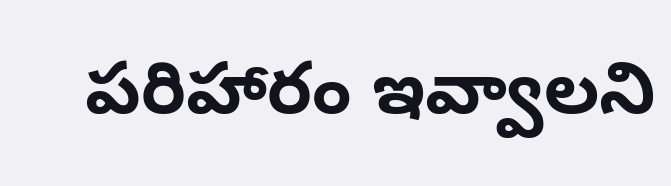పరిహారం ఇవ్వాలని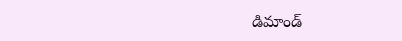డిమాండ్‌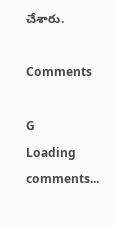చేశారు.

Comments

G
Loading comments...